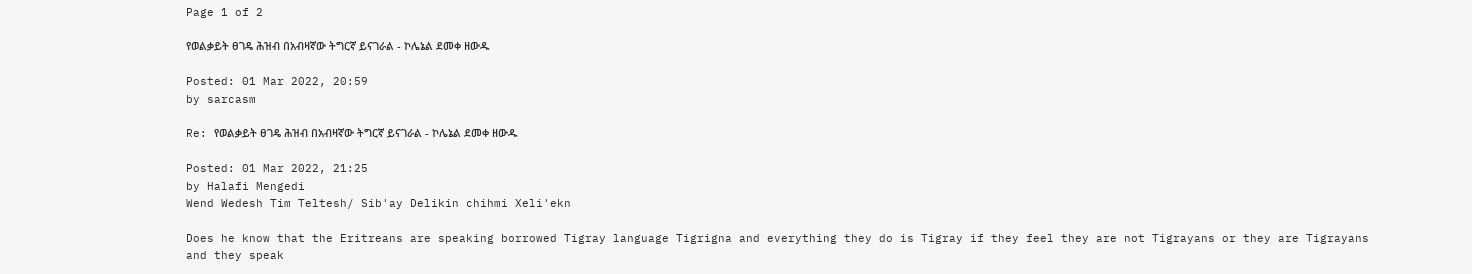Page 1 of 2

የወልቃይት ፀገዴ ሕዝብ በአብዛኛው ትግርኛ ይናገራል - ኮሌኔል ደመቀ ዘውዱ

Posted: 01 Mar 2022, 20:59
by sarcasm

Re: የወልቃይት ፀገዴ ሕዝብ በአብዛኛው ትግርኛ ይናገራል - ኮሌኔል ደመቀ ዘውዱ

Posted: 01 Mar 2022, 21:25
by Halafi Mengedi
Wend Wedesh Tim Teltesh/ Sib'ay Delikin chihmi Xeli'ekn

Does he know that the Eritreans are speaking borrowed Tigray language Tigrigna and everything they do is Tigray if they feel they are not Tigrayans or they are Tigrayans and they speak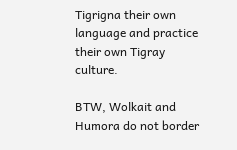Tigrigna their own language and practice their own Tigray culture.

BTW, Wolkait and Humora do not border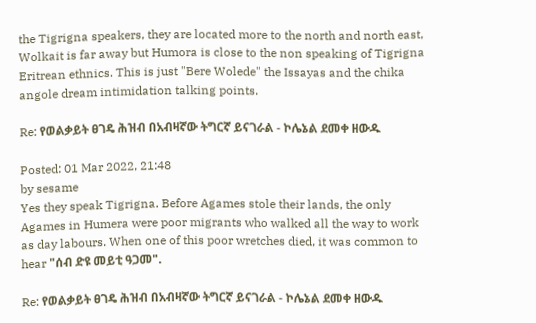the Tigrigna speakers, they are located more to the north and north east, Wolkait is far away but Humora is close to the non speaking of Tigrigna Eritrean ethnics. This is just "Bere Wolede" the Issayas and the chika angole dream intimidation talking points.

Re: የወልቃይት ፀገዴ ሕዝብ በአብዛኛው ትግርኛ ይናገራል - ኮሌኔል ደመቀ ዘውዱ

Posted: 01 Mar 2022, 21:48
by sesame
Yes they speak Tigrigna. Before Agames stole their lands, the only Agames in Humera were poor migrants who walked all the way to work as day labours. When one of this poor wretches died, it was common to hear "ሰብ ድዩ መይቲ ዓጋመ".

Re: የወልቃይት ፀገዴ ሕዝብ በአብዛኛው ትግርኛ ይናገራል - ኮሌኔል ደመቀ ዘውዱ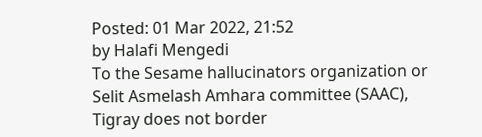Posted: 01 Mar 2022, 21:52
by Halafi Mengedi
To the Sesame hallucinators organization or Selit Asmelash Amhara committee (SAAC), Tigray does not border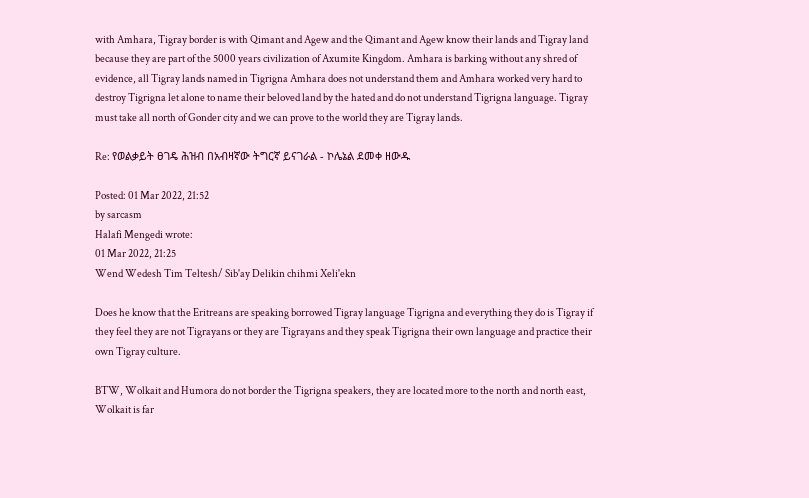with Amhara, Tigray border is with Qimant and Agew and the Qimant and Agew know their lands and Tigray land because they are part of the 5000 years civilization of Axumite Kingdom. Amhara is barking without any shred of evidence, all Tigray lands named in Tigrigna Amhara does not understand them and Amhara worked very hard to destroy Tigrigna let alone to name their beloved land by the hated and do not understand Tigrigna language. Tigray must take all north of Gonder city and we can prove to the world they are Tigray lands.

Re: የወልቃይት ፀገዴ ሕዝብ በአብዛኛው ትግርኛ ይናገራል - ኮሌኔል ደመቀ ዘውዱ

Posted: 01 Mar 2022, 21:52
by sarcasm
Halafi Mengedi wrote:
01 Mar 2022, 21:25
Wend Wedesh Tim Teltesh/ Sib'ay Delikin chihmi Xeli'ekn

Does he know that the Eritreans are speaking borrowed Tigray language Tigrigna and everything they do is Tigray if they feel they are not Tigrayans or they are Tigrayans and they speak Tigrigna their own language and practice their own Tigray culture.

BTW, Wolkait and Humora do not border the Tigrigna speakers, they are located more to the north and north east, Wolkait is far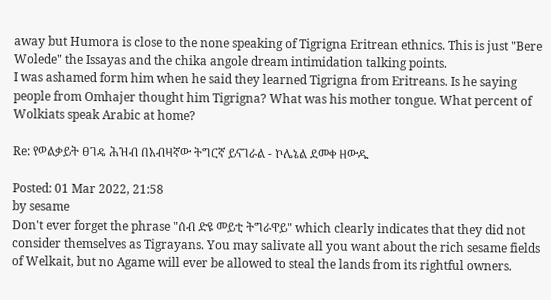away but Humora is close to the none speaking of Tigrigna Eritrean ethnics. This is just "Bere Wolede" the Issayas and the chika angole dream intimidation talking points.
I was ashamed form him when he said they learned Tigrigna from Eritreans. Is he saying people from Omhajer thought him Tigrigna? What was his mother tongue. What percent of Wolkiats speak Arabic at home?

Re: የወልቃይት ፀገዴ ሕዝብ በአብዛኛው ትግርኛ ይናገራል - ኮሌኔል ደመቀ ዘውዱ

Posted: 01 Mar 2022, 21:58
by sesame
Don't ever forget the phrase "ሰብ ድዩ መይቲ ትግራዋይ" which clearly indicates that they did not consider themselves as Tigrayans. You may salivate all you want about the rich sesame fields of Welkait, but no Agame will ever be allowed to steal the lands from its rightful owners.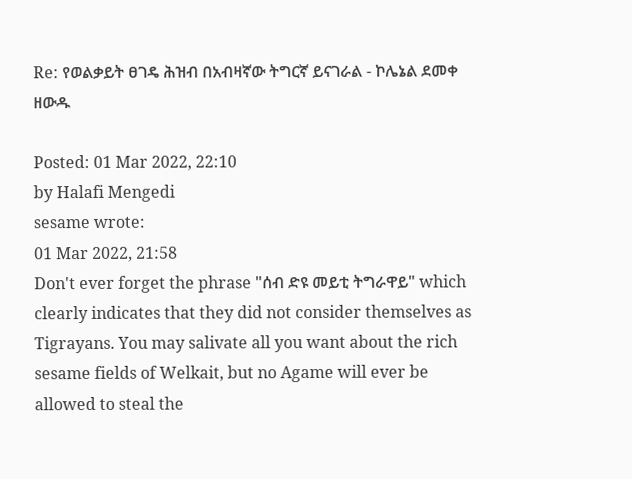Re: የወልቃይት ፀገዴ ሕዝብ በአብዛኛው ትግርኛ ይናገራል - ኮሌኔል ደመቀ ዘውዱ

Posted: 01 Mar 2022, 22:10
by Halafi Mengedi
sesame wrote:
01 Mar 2022, 21:58
Don't ever forget the phrase "ሰብ ድዩ መይቲ ትግራዋይ" which clearly indicates that they did not consider themselves as Tigrayans. You may salivate all you want about the rich sesame fields of Welkait, but no Agame will ever be allowed to steal the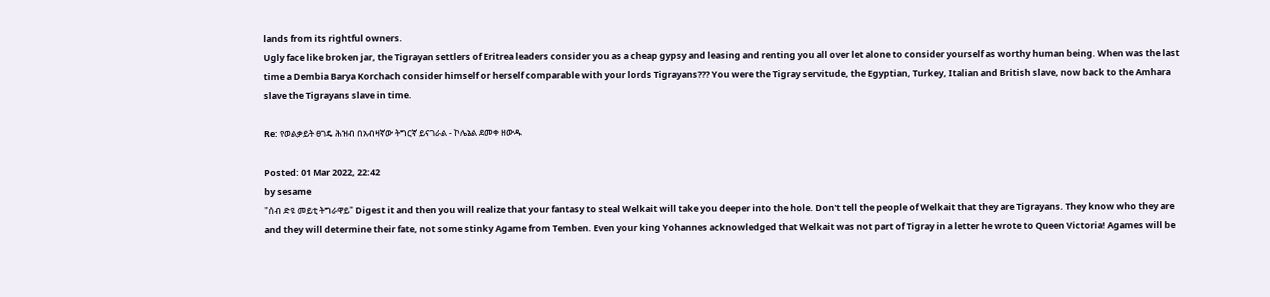lands from its rightful owners.
Ugly face like broken jar, the Tigrayan settlers of Eritrea leaders consider you as a cheap gypsy and leasing and renting you all over let alone to consider yourself as worthy human being. When was the last time a Dembia Barya Korchach consider himself or herself comparable with your lords Tigrayans??? You were the Tigray servitude, the Egyptian, Turkey, Italian and British slave, now back to the Amhara slave the Tigrayans slave in time.

Re: የወልቃይት ፀገዴ ሕዝብ በአብዛኛው ትግርኛ ይናገራል - ኮሌኔል ደመቀ ዘውዱ

Posted: 01 Mar 2022, 22:42
by sesame
"ሰብ ድዩ መይቲ ትግራዋይ" Digest it and then you will realize that your fantasy to steal Welkait will take you deeper into the hole. Don't tell the people of Welkait that they are Tigrayans. They know who they are and they will determine their fate, not some stinky Agame from Temben. Even your king Yohannes acknowledged that Welkait was not part of Tigray in a letter he wrote to Queen Victoria! Agames will be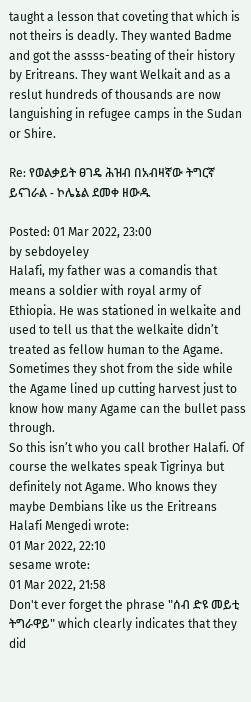taught a lesson that coveting that which is not theirs is deadly. They wanted Badme and got the assss-beating of their history by Eritreans. They want Welkait and as a reslut hundreds of thousands are now languishing in refugee camps in the Sudan or Shire.

Re: የወልቃይት ፀገዴ ሕዝብ በአብዛኛው ትግርኛ ይናገራል - ኮሌኔል ደመቀ ዘውዱ

Posted: 01 Mar 2022, 23:00
by sebdoyeley
Halafi, my father was a comandis that means a soldier with royal army of Ethiopia. He was stationed in welkaite and used to tell us that the welkaite didn’t treated as fellow human to the Agame.
Sometimes they shot from the side while the Agame lined up cutting harvest just to know how many Agame can the bullet pass through.
So this isn’t who you call brother Halafi. Of course the welkates speak Tigrinya but definitely not Agame. Who knows they maybe Dembians like us the Eritreans
Halafi Mengedi wrote:
01 Mar 2022, 22:10
sesame wrote:
01 Mar 2022, 21:58
Don't ever forget the phrase "ሰብ ድዩ መይቲ ትግራዋይ" which clearly indicates that they did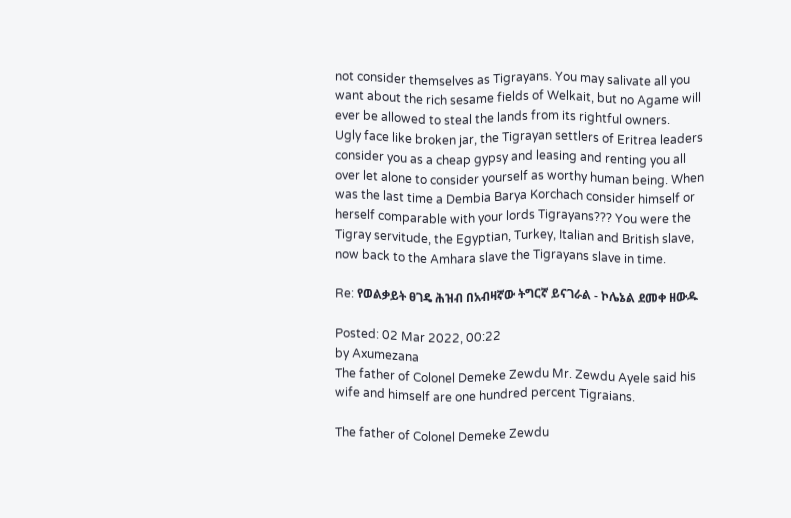not consider themselves as Tigrayans. You may salivate all you want about the rich sesame fields of Welkait, but no Agame will ever be allowed to steal the lands from its rightful owners.
Ugly face like broken jar, the Tigrayan settlers of Eritrea leaders consider you as a cheap gypsy and leasing and renting you all over let alone to consider yourself as worthy human being. When was the last time a Dembia Barya Korchach consider himself or herself comparable with your lords Tigrayans??? You were the Tigray servitude, the Egyptian, Turkey, Italian and British slave, now back to the Amhara slave the Tigrayans slave in time.

Re: የወልቃይት ፀገዴ ሕዝብ በአብዛኛው ትግርኛ ይናገራል - ኮሌኔል ደመቀ ዘውዱ

Posted: 02 Mar 2022, 00:22
by Axumezana
The father of Colonel Demeke Zewdu Mr. Zewdu Ayele said his wife and himself are one hundred percent Tigraians.

The father of Colonel Demeke Zewdu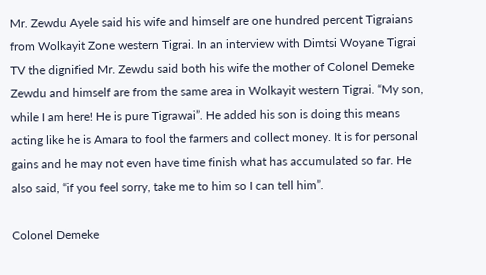Mr. Zewdu Ayele said his wife and himself are one hundred percent Tigraians from Wolkayit Zone western Tigrai. In an interview with Dimtsi Woyane Tigrai TV the dignified Mr. Zewdu said both his wife the mother of Colonel Demeke Zewdu and himself are from the same area in Wolkayit western Tigrai. “My son, while I am here! He is pure Tigrawai”. He added his son is doing this means acting like he is Amara to fool the farmers and collect money. It is for personal gains and he may not even have time finish what has accumulated so far. He also said, “if you feel sorry, take me to him so I can tell him”.

Colonel Demeke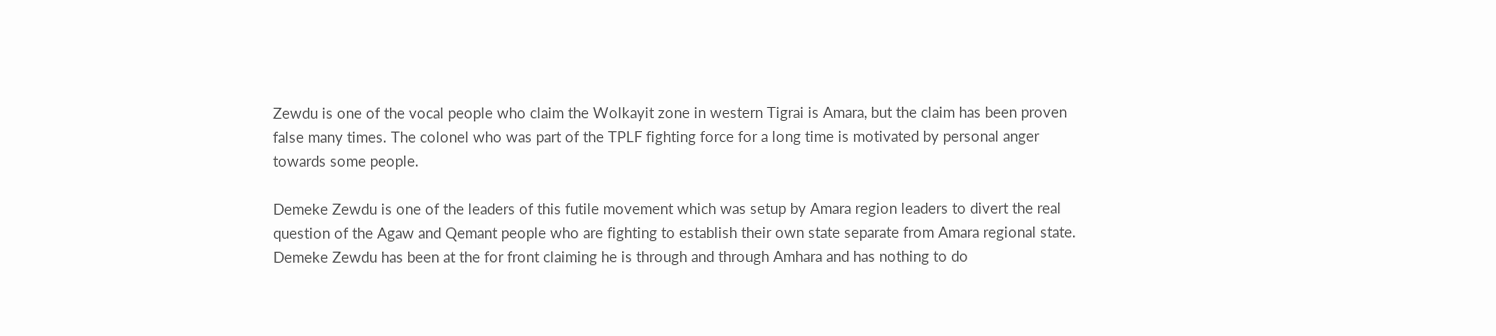Zewdu is one of the vocal people who claim the Wolkayit zone in western Tigrai is Amara, but the claim has been proven false many times. The colonel who was part of the TPLF fighting force for a long time is motivated by personal anger towards some people.

Demeke Zewdu is one of the leaders of this futile movement which was setup by Amara region leaders to divert the real question of the Agaw and Qemant people who are fighting to establish their own state separate from Amara regional state. Demeke Zewdu has been at the for front claiming he is through and through Amhara and has nothing to do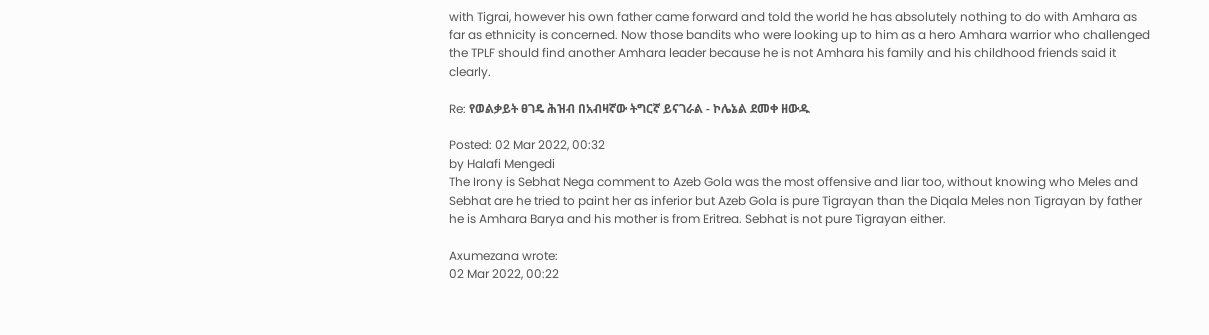with Tigrai, however his own father came forward and told the world he has absolutely nothing to do with Amhara as far as ethnicity is concerned. Now those bandits who were looking up to him as a hero Amhara warrior who challenged the TPLF should find another Amhara leader because he is not Amhara his family and his childhood friends said it clearly.

Re: የወልቃይት ፀገዴ ሕዝብ በአብዛኛው ትግርኛ ይናገራል - ኮሌኔል ደመቀ ዘውዱ

Posted: 02 Mar 2022, 00:32
by Halafi Mengedi
The Irony is Sebhat Nega comment to Azeb Gola was the most offensive and liar too, without knowing who Meles and Sebhat are he tried to paint her as inferior but Azeb Gola is pure Tigrayan than the Diqala Meles non Tigrayan by father he is Amhara Barya and his mother is from Eritrea. Sebhat is not pure Tigrayan either.

Axumezana wrote:
02 Mar 2022, 00:22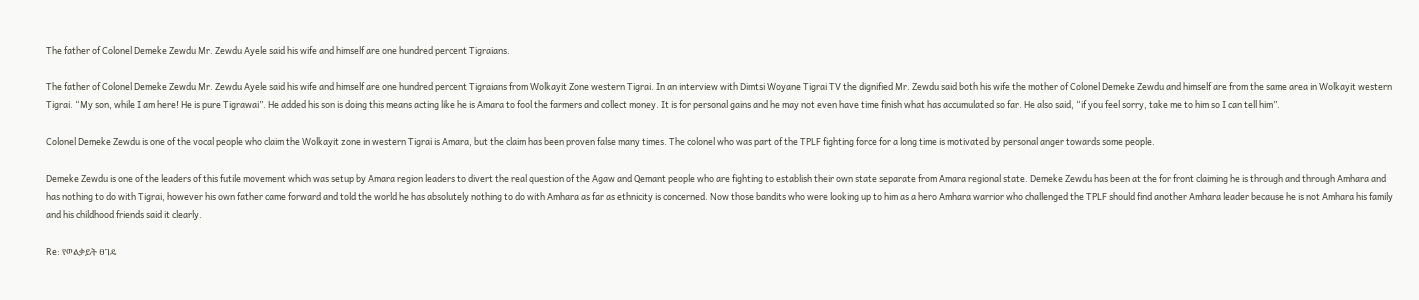The father of Colonel Demeke Zewdu Mr. Zewdu Ayele said his wife and himself are one hundred percent Tigraians.

The father of Colonel Demeke Zewdu Mr. Zewdu Ayele said his wife and himself are one hundred percent Tigraians from Wolkayit Zone western Tigrai. In an interview with Dimtsi Woyane Tigrai TV the dignified Mr. Zewdu said both his wife the mother of Colonel Demeke Zewdu and himself are from the same area in Wolkayit western Tigrai. “My son, while I am here! He is pure Tigrawai”. He added his son is doing this means acting like he is Amara to fool the farmers and collect money. It is for personal gains and he may not even have time finish what has accumulated so far. He also said, “if you feel sorry, take me to him so I can tell him”.

Colonel Demeke Zewdu is one of the vocal people who claim the Wolkayit zone in western Tigrai is Amara, but the claim has been proven false many times. The colonel who was part of the TPLF fighting force for a long time is motivated by personal anger towards some people.

Demeke Zewdu is one of the leaders of this futile movement which was setup by Amara region leaders to divert the real question of the Agaw and Qemant people who are fighting to establish their own state separate from Amara regional state. Demeke Zewdu has been at the for front claiming he is through and through Amhara and has nothing to do with Tigrai, however his own father came forward and told the world he has absolutely nothing to do with Amhara as far as ethnicity is concerned. Now those bandits who were looking up to him as a hero Amhara warrior who challenged the TPLF should find another Amhara leader because he is not Amhara his family and his childhood friends said it clearly.

Re: የወልቃይት ፀገዴ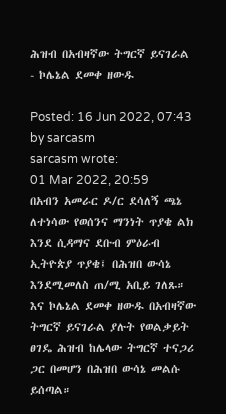ሕዝብ በአብዛኛው ትግርኛ ይናገራል - ኮሌኔል ደመቀ ዘውዱ

Posted: 16 Jun 2022, 07:43
by sarcasm
sarcasm wrote:
01 Mar 2022, 20:59
በአብን አመራር ዶ/ር ደሳለኝ ጫኔ ለተነሳው የወሰንና ማንነት ጥያቄ ልክ እንደ ሲዳማና ደቡብ ምዕራብ ኢትዮጵያ ጥያቄ፤ በሕዝበ ውሳኔ እንደሚመለስ ጠ/ሚ አቢይ ገለጹ። እና ኮሌኔል ደመቀ ዘውዱ በአብዛኛው ትግርኛ ይናገራል ያሉት የወልቃይት ፀገዴ ሕዝብ ከሌላው ትግርኛ ተናጋሪ ጋር በመሆን በሕዝበ ውሳኔ መልሱ ይሰጣል።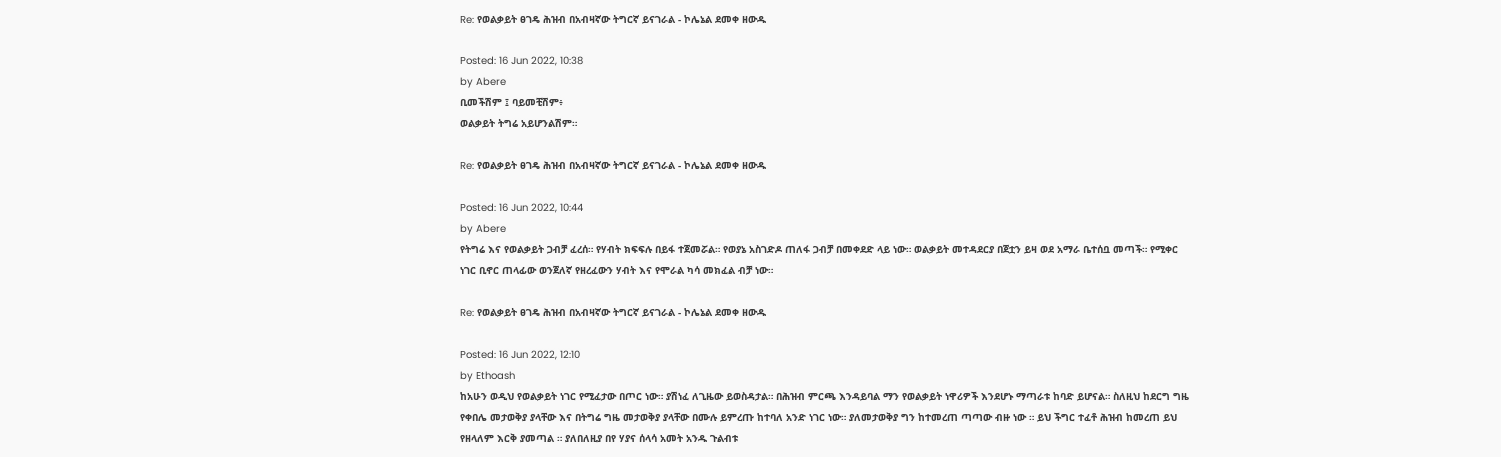Re: የወልቃይት ፀገዴ ሕዝብ በአብዛኛው ትግርኛ ይናገራል - ኮሌኔል ደመቀ ዘውዱ

Posted: 16 Jun 2022, 10:38
by Abere
ቢመችሽም ፤ ባይመቺሽም፥
ወልቃይት ትግሬ አይሆንልሽም።

Re: የወልቃይት ፀገዴ ሕዝብ በአብዛኛው ትግርኛ ይናገራል - ኮሌኔል ደመቀ ዘውዱ

Posted: 16 Jun 2022, 10:44
by Abere
የትግሬ እና የወልቃይት ጋብቻ ፈረሰ። የሃብት ክፍፍሉ በይፋ ተጀመሯል። የወያኔ አስገድዶ ጠለፋ ጋብቻ በመቀደድ ላይ ነው። ወልቃይት መተዳደርያ በጀቷን ይዛ ወደ አማራ ቤተሰቧ መጣች። የሚቀር ነገር ቢኖር ጠላፊው ወንጀለኛ የዘረፈውን ሃብት እና የሞራል ካሳ መክፈል ብቻ ነው።

Re: የወልቃይት ፀገዴ ሕዝብ በአብዛኛው ትግርኛ ይናገራል - ኮሌኔል ደመቀ ዘውዱ

Posted: 16 Jun 2022, 12:10
by Ethoash
ከአሁን ወዲህ የወልቃይት ነገር የሚፈታው በጦር ነው። ያሽነፈ ለጊዜው ይወስዳታል። በሕዝብ ምርጫ እንዳይባል ማን የወልቃይት ነዋሪዎች እንደሆኑ ማጣራቱ ከባድ ይሆናል። ስለዚህ ከደርግ ግዜ የቀበሌ መታወቅያ ያላቸው እና በትግሬ ግዜ መታወቅያ ያላቸው በሙሉ ይምረጡ ከተባለ አንድ ነገር ነው። ያለመታወቅያ ግን ከተመረጠ ጣጣው ብዙ ነው ። ይህ ችግር ተፈቶ ሕዝብ ከመረጠ ይህ የዘላለም እርቅ ያመጣል ። ያለበለዚያ በየ ሃያና ሰላሳ አመት አንዱ ጉልብቱ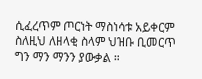ሲፈረጥም ጦርነት ማስነሳቱ አይቀርም ስለዚህ ለዘላቂ ስላም ህዝቡ ቢመርጥ ግን ማን ማንን ያውቃል ።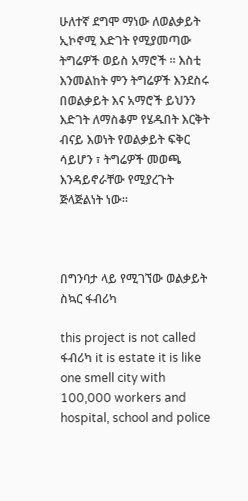ሁለተኛ ደግሞ ማነው ለወልቃይት ኢኮኖሚ እድገት የሚያመጣው ትግሬዎች ወይስ አማሮች ። እስቲ እንመልከት ምን ትግሬዎች እንደስሩ በወልቃይት እና አማሮች ይህንን እድገት ለማስቆም የሄዱበት እርቅት ብናይ እወነት የወልቃይት ፍቅር ሳይሆን ፣ ትግሬዎች መወጫ እንዳይኖራቸው የሚያረጉት ጅላጅልነት ነው።



በግንባታ ላይ የሚገኘው ወልቃይት ስኳር ፋብሪካ

this project is not called ፋብሪካ it is estate it is like one smell city with 100,000 workers and hospital, school and police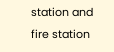station and fire station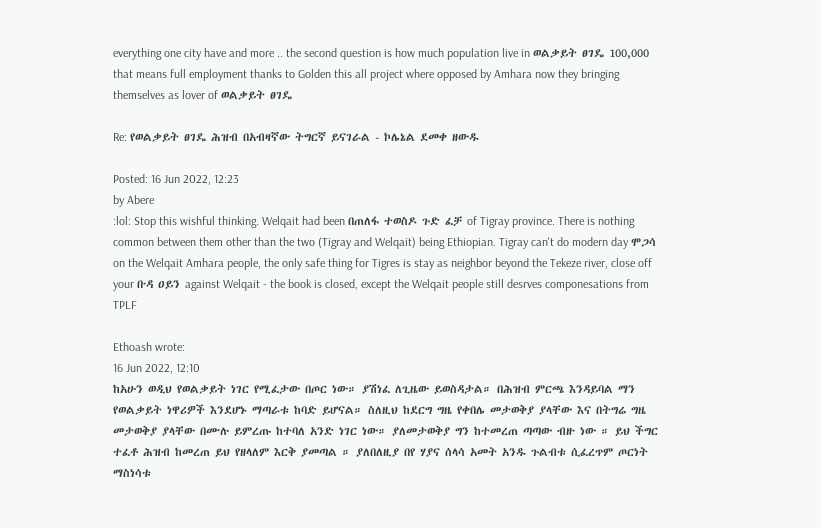everything one city have and more .. the second question is how much population live in ወልቃይት ፀገዴ 100,000 that means full employment thanks to Golden this all project where opposed by Amhara now they bringing themselves as lover of ወልቃይት ፀገዴ

Re: የወልቃይት ፀገዴ ሕዝብ በአብዛኛው ትግርኛ ይናገራል - ኮሌኔል ደመቀ ዘውዱ

Posted: 16 Jun 2022, 12:23
by Abere
:lol: Stop this wishful thinking. Welqait had been በጠለፋ ተወስዶ ጉድ ፈቻ of Tigray province. There is nothing common between them other than the two (Tigray and Welqait) being Ethiopian. Tigray can't do modern day ሞጋሳ on the Welqait Amhara people, the only safe thing for Tigres is stay as neighbor beyond the Tekeze river, close off your ቡዳ ዐይን against Welqait - the book is closed, except the Welqait people still desrves componesations from TPLF

Ethoash wrote:
16 Jun 2022, 12:10
ከአሁን ወዲህ የወልቃይት ነገር የሚፈታው በጦር ነው። ያሽነፈ ለጊዜው ይወስዳታል። በሕዝብ ምርጫ እንዳይባል ማን የወልቃይት ነዋሪዎች እንደሆኑ ማጣራቱ ከባድ ይሆናል። ስለዚህ ከደርግ ግዜ የቀበሌ መታወቅያ ያላቸው እና በትግሬ ግዜ መታወቅያ ያላቸው በሙሉ ይምረጡ ከተባለ አንድ ነገር ነው። ያለመታወቅያ ግን ከተመረጠ ጣጣው ብዙ ነው ። ይህ ችግር ተፈቶ ሕዝብ ከመረጠ ይህ የዘላለም እርቅ ያመጣል ። ያለበለዚያ በየ ሃያና ሰላሳ አመት አንዱ ጉልብቱ ሲፈረጥም ጦርነት ማስነሳቱ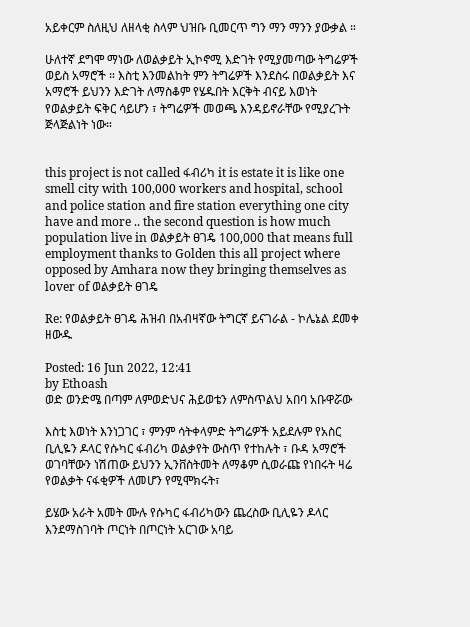አይቀርም ስለዚህ ለዘላቂ ስላም ህዝቡ ቢመርጥ ግን ማን ማንን ያውቃል ።

ሁለተኛ ደግሞ ማነው ለወልቃይት ኢኮኖሚ እድገት የሚያመጣው ትግሬዎች ወይስ አማሮች ። እስቲ እንመልከት ምን ትግሬዎች እንደስሩ በወልቃይት እና አማሮች ይህንን እድገት ለማስቆም የሄዱበት እርቅት ብናይ እወነት የወልቃይት ፍቅር ሳይሆን ፣ ትግሬዎች መወጫ እንዳይኖራቸው የሚያረጉት ጅላጅልነት ነው።


this project is not called ፋብሪካ it is estate it is like one smell city with 100,000 workers and hospital, school and police station and fire station everything one city have and more .. the second question is how much population live in ወልቃይት ፀገዴ 100,000 that means full employment thanks to Golden this all project where opposed by Amhara now they bringing themselves as lover of ወልቃይት ፀገዴ

Re: የወልቃይት ፀገዴ ሕዝብ በአብዛኛው ትግርኛ ይናገራል - ኮሌኔል ደመቀ ዘውዱ

Posted: 16 Jun 2022, 12:41
by Ethoash
ወድ ወንድሜ በጣም ለምወድህና ሕይወቴን ለምስጥልህ አበባ አቡዋሯው

እስቲ እወነት እንነጋገር ፣ ምንም ሳትቀላምድ ትግሬዎች አይደሉም የአስር ቢሊዬን ዶላር የሱካር ፋብሪካ ወልቃየት ውስጥ የተከሉት ፣ ቡዳ አማሮች ወገባቸውን ነሽጠው ይህንን ኢንቨስትመት ለማቆም ሲወራጩ የነበሩት ዛሬ የወልቃት ናፋቂዎች ለመሆን የሚሞክሩት፣

ይሄው አራት አመት ሙሉ የሱካር ፋብሪካውን ጨረስው ቢሊዬን ዶላር እንደማስገባት ጦርነት በጦርነት አርገው አባይ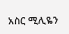አስር ሚሊዬን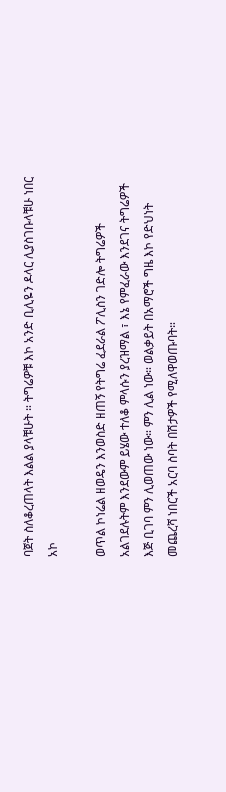ባጀት ስለቆረጠላት እልል ያላቹሁት ። ትግሬዎቹ እኮ አንድ ቢሊዬን ዶላር ሊያስገቡላቹሁ ነበር አኮ

ወጥል ኮነሬል ዘወዴን እንወስድ ዘጠኝ የትግሬ ፈደራል ፖሊስን ገድሎ ትግሬዎች አልገደሉትም እንደውም ይሄው ተለቆ ምላሱን ያረዝማል ፣ እኔ የምፈራው እንደገና ትግሬዎች እጅ ቢገባ ምን ሊወጠው ነው። ምን ሊል ነው። ወልቃይት በአማሮች ግዜ እኮ የድህነት መጨረሻ ነበርች አርባ ስባት በሽታዎች የሚለዋወጡባት።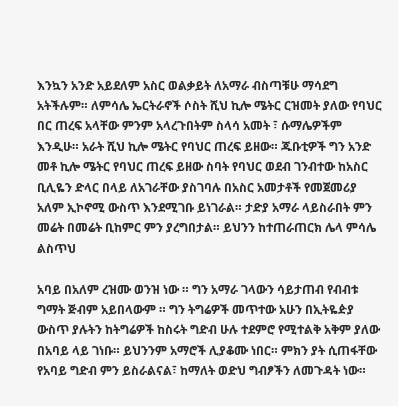እንኳን አንድ አይደለም አስር ወልቃይት ለአማራ ብስጣቹሁ ማሳደግ አትችሉም። ለምሳሌ ኤርትራኖች ሶስት ሺህ ኪሎ ሜትር ርዝመት ያለው የባህር በር ጠረፍ አላቸው ምንም አላረጉበትም ስላሳ አመት ፣ ሱማሌዎችም እንዲሁ። አራት ሺህ ኪሎ ሜትር የባህር ጠረፍ ይዘው። ጁቡቲዎች ግን አንድ መቶ ኪሎ ሜትር የባህር ጠረፍ ይዘው ስባት የባህር ወደብ ገንብተው ከአስር ቢሊዬን ድላር በላይ ለአገራቸው ያስገባሉ በአስር አመታቶች የመጀመሪያ አለም ኢኮኖሚ ውስጥ እንደሚገቡ ይነገራል። ታድያ አማራ ላይስራበት ምን መሬት በመሬት ቢከምር ምን ያረግበታል። ይህንን ከተጠራጠርክ ሌላ ምሳሌ ልስጥህ

አባይ በአለም ረዝሙ ወንዝ ነው ። ግን አማራ ገላውን ሳይታጠብ የብብቱ ግማት ጅብም አይበላውም ። ግን ትግሬዎች መጥተው አሁን በኢትዬዽያ ውስጥ ያሉትን ከትግሬዎች ከስሩት ግድብ ሁሉ ተደምሮ የሚተልቅ አቅም ያለው በአባይ ላይ ገነቡ። ይህንንም አማሮች ሊያቆሙ ነበር። ምክን ያት ሲጠፋቸው የአባይ ግድብ ምን ይስራልናል፣ ከማለት ወድህ ግብፆችን ለመጉዳት ነው።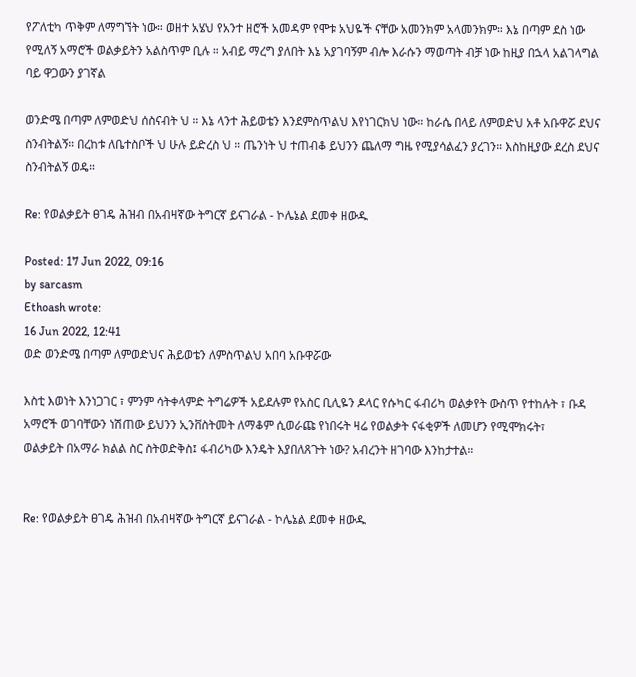የፖለቲካ ጥቅም ለማግኘት ነው። ወዘተ አሄህ የአንተ ዘሮች አመዳም የሞቱ አህዬች ናቸው አመንክም አላመንክም። እኔ በጣም ደስ ነው የሚለኝ አማሮች ወልቃይትን አልስጥም ቢሉ ። አብይ ማረግ ያለበት እኔ አያገባኝም ብሎ እራሱን ማወጣት ብቻ ነው ከዚያ በኋላ አልገላግል ባይ ዋጋውን ያገኛል

ወንድሜ በጣም ለምወድህ ሰስናብት ህ ። እኔ ላንተ ሕይወቴን እንደምስጥልህ እየነገርክህ ነው። ከራሴ በላይ ለምወድህ አቶ አቡዋሯ ደህና ስንብትልኝ። በረከቱ ለቤተስቦች ህ ሁሉ ይድረስ ህ ። ጤንነት ህ ተጠብቆ ይህንን ጨለማ ግዜ የሚያሳልፈን ያረገን። እስከዚያው ደረስ ደህና ስንብትልኝ ወዴ።

Re: የወልቃይት ፀገዴ ሕዝብ በአብዛኛው ትግርኛ ይናገራል - ኮሌኔል ደመቀ ዘውዱ

Posted: 17 Jun 2022, 09:16
by sarcasm
Ethoash wrote:
16 Jun 2022, 12:41
ወድ ወንድሜ በጣም ለምወድህና ሕይወቴን ለምስጥልህ አበባ አቡዋሯው

እስቲ እወነት እንነጋገር ፣ ምንም ሳትቀላምድ ትግሬዎች አይደሉም የአስር ቢሊዬን ዶላር የሱካር ፋብሪካ ወልቃየት ውስጥ የተከሉት ፣ ቡዳ አማሮች ወገባቸውን ነሽጠው ይህንን ኢንቨስትመት ለማቆም ሲወራጩ የነበሩት ዛሬ የወልቃት ናፋቂዎች ለመሆን የሚሞክሩት፣
ወልቃይት በአማራ ክልል ስር ስትወድቅስ፤ ፋብሪካው እንዴት እያበለጸጉት ነው? አብረንት ዘገባው እንከታተል።


Re: የወልቃይት ፀገዴ ሕዝብ በአብዛኛው ትግርኛ ይናገራል - ኮሌኔል ደመቀ ዘውዱ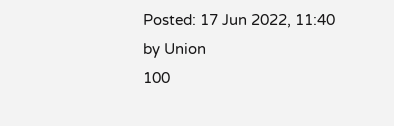Posted: 17 Jun 2022, 11:40
by Union
100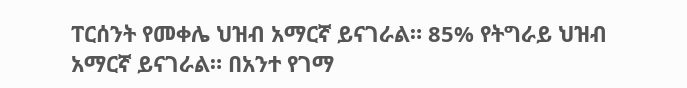ፐርሰንት የመቀሌ ህዝብ አማርኛ ይናገራል። 85% የትግራይ ህዝብ አማርኛ ይናገራል። በአንተ የገማ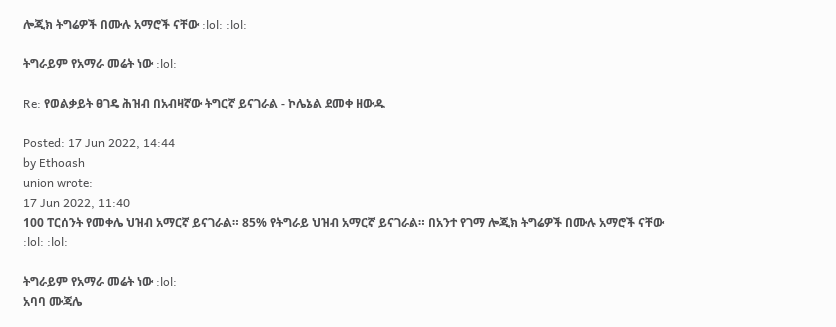ሎጂክ ትግሬዎች በሙሉ አማሮች ናቸው :lol: :lol:

ትግራይም የአማራ መሬት ነው :lol:

Re: የወልቃይት ፀገዴ ሕዝብ በአብዛኛው ትግርኛ ይናገራል - ኮሌኔል ደመቀ ዘውዱ

Posted: 17 Jun 2022, 14:44
by Ethoash
union wrote:
17 Jun 2022, 11:40
100 ፐርሰንት የመቀሌ ህዝብ አማርኛ ይናገራል። 85% የትግራይ ህዝብ አማርኛ ይናገራል። በአንተ የገማ ሎጂክ ትግሬዎች በሙሉ አማሮች ናቸው :lol: :lol:

ትግራይም የአማራ መሬት ነው :lol:
አባባ ሙጃሌ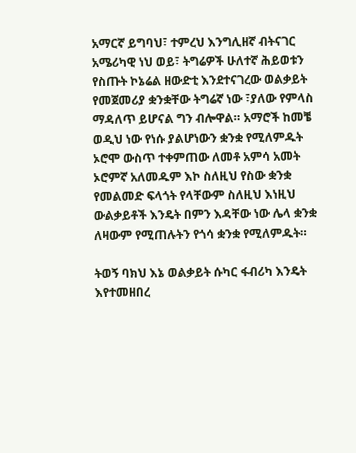አማርኛ ይግባህ፣ ተምረህ እንግሊዘኛ ብትናገር አሜሪካዊ ነህ ወይ፣ ትግሬዎች ሁለተኛ ሕይወቱን የስጡት ኮኔሬል ዘውድቲ እንደተናገረው ወልቃይት የመጀመሪያ ቋንቋቸው ትግሬኛ ነው ፣ያለው የምላስ ማዳለጥ ይሆናል ግን ብሎዋል። አማሮች ከመቼ ወዲህ ነው የነሱ ያልሆነውን ቋንቋ የሚለምዱት ኦሮሞ ውስጥ ተቀምጠው ለመቶ አምሳ አመት ኦሮምኛ አለመዱም እኮ ስለዚህ የስው ቋንቋ የመልመድ ፍላጎት የላቸውም ስለዚህ እነዚህ ውልቃይቶች እንዴት በምን እዳቸው ነው ሌላ ቋንቋ ለዛውም የሚጠሉትን የጎሳ ቋንቋ የሚለምዱት።

ትወኝ ባክህ እኔ ወልቃይት ሱካር ፋብሪካ እንዴት እየተመዘበረ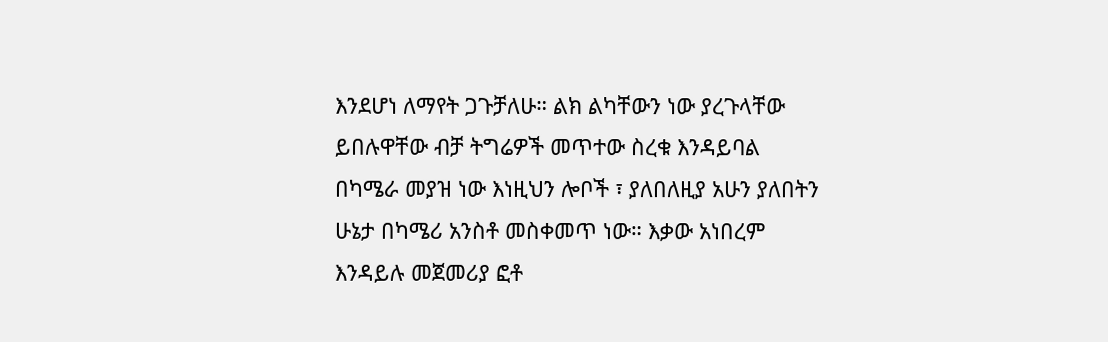እንደሆነ ለማየት ጋጉቻለሁ። ልክ ልካቸውን ነው ያረጉላቸው ይበሉዋቸው ብቻ ትግሬዎች መጥተው ስረቁ እንዳይባል በካሜራ መያዝ ነው እነዚህን ሎቦች ፣ ያለበለዚያ አሁን ያለበትን ሁኔታ በካሜሪ አንስቶ መስቀመጥ ነው። እቃው አነበረም እንዳይሉ መጀመሪያ ፎቶ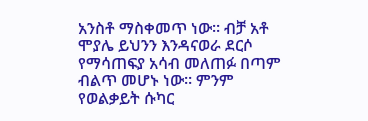አንስቶ ማስቀመጥ ነው። ብቻ አቶ ሞያሌ ይህንን እንዳናወራ ደርሶ የማሳጠፍያ አሳብ መለጠፉ በጣም ብልጥ መሆኑ ነው። ምንም የወልቃይት ሱካር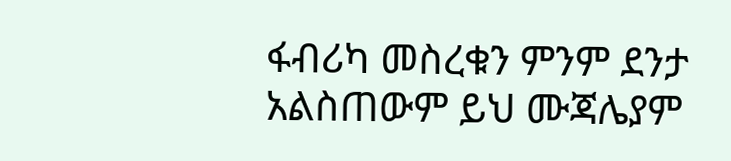ፋብሪካ መስረቁን ምንም ደንታ አልስጠውም ይህ ሙጃሌያም